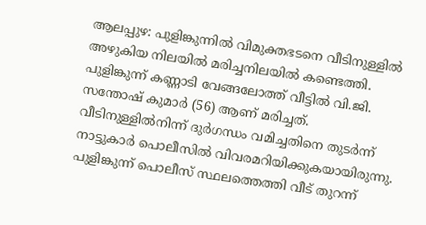ആലപ്പുഴ: പുളിങ്കുന്നിൽ വിമുക്തഭടനെ വീടിനുള്ളിൽ അഴുകിയ നിലയിൽ മരിച്ചനിലയിൽ കണ്ടെത്തി. പുളിങ്കുന്ന് കണ്ണാടി വേങ്ങലോത്ത് വീട്ടിൽ വി.ജി. സന്തോഷ് കുമാർ (56) ആണ് മരിച്ചത്.
വീടിനുള്ളിൽനിന്ന് ദുർഗന്ധം വമിച്ചതിനെ തുടർന്ന് നാട്ടുകാർ പൊലീസിൽ വിവരമറിയിക്കുകയായിരുന്നു. പുളിങ്കുന്ന് പൊലീസ് സ്ഥലത്തെത്തി വീട് തുറന്ന്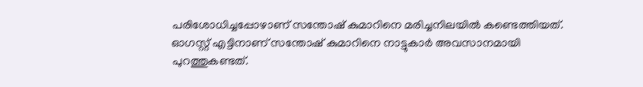പരിശോധിച്ചപ്പോഴാണ് സന്തോഷ് കുമാറിനെ മരിച്ചനിലയിൽ കണ്ടെത്തിയത്.
ഓഗസ്റ്റ് എട്ടിനാണ് സന്തോഷ് കുമാറിനെ നാട്ടുകാർ അവസാനമായി പുറത്തുകണ്ടത്.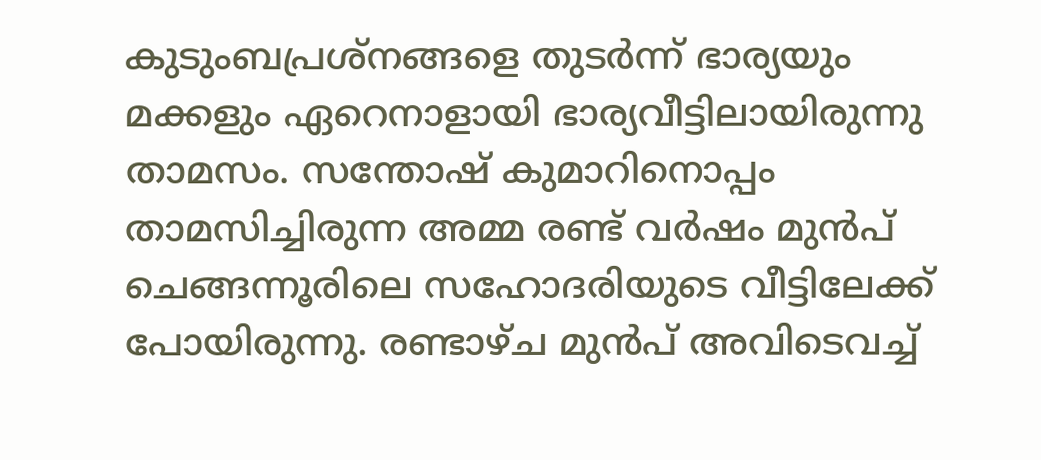കുടുംബപ്രശ്നങ്ങളെ തുടർന്ന് ഭാര്യയും മക്കളും ഏറെനാളായി ഭാര്യവീട്ടിലായിരുന്നു താമസം. സന്തോഷ് കുമാറിനൊപ്പം താമസിച്ചിരുന്ന അമ്മ രണ്ട് വർഷം മുൻപ് ചെങ്ങന്നൂരിലെ സഹോദരിയുടെ വീട്ടിലേക്ക് പോയിരുന്നു. രണ്ടാഴ്ച മുൻപ് അവിടെവച്ച്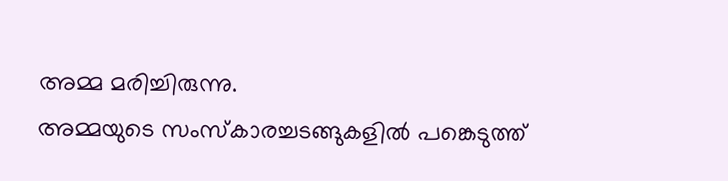അമ്മ മരിച്ചിരുന്നു.
അമ്മയുടെ സംസ്കാരച്ചടങ്ങുകളിൽ പങ്കെടുത്ത്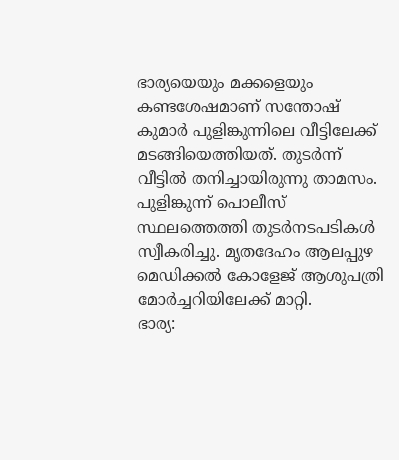ഭാര്യയെയും മക്കളെയും കണ്ടശേഷമാണ് സന്തോഷ് കുമാർ പുളിങ്കുന്നിലെ വീട്ടിലേക്ക് മടങ്ങിയെത്തിയത്. തുടർന്ന് വീട്ടിൽ തനിച്ചായിരുന്നു താമസം.
പുളിങ്കുന്ന് പൊലീസ് സ്ഥലത്തെത്തി തുടർനടപടികൾ സ്വീകരിച്ചു. മൃതദേഹം ആലപ്പുഴ മെഡിക്കൽ കോളേജ് ആശുപത്രി മോർച്ചറിയിലേക്ക് മാറ്റി.
ഭാര്യ: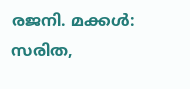രജനി. മക്കൾ: സരിത,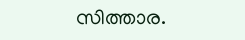സിത്താര.